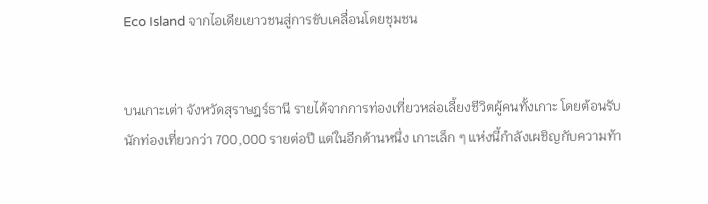Eco Island จากไอเดียเยาวชนสู่การขับเคลื่อนโดยชุมชน


บนเกาะเต่า จังหวัดสุราษฎร์ธานี รายได้จากการท่องเที่ยวหล่อเลี้ยงชีวิตผู้คนทั้งเกาะ โดยต้อนรับนักท่องเที่ยวกว่า 700,000 รายต่อปี แต่ในอีกด้านหนึ่ง เกาะเล็ก ๆ แห่งนี้กำลังเผชิญกับความท้า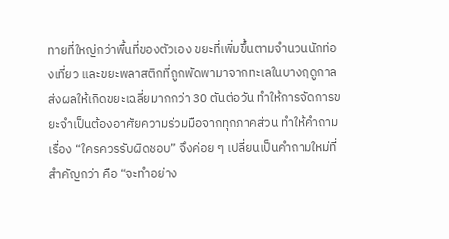ทายที่ใหญ่กว่าพื้นที่ของตัวเอง ขยะที่เพิ่มขึ้นตามจำนวนนักท่องเที่ยว และขยะพลาสติกที่ถูกพัดพามาจากทะเลในบางฤดูกาล ส่งผลให้เกิดขยะเฉลี่ยมากกว่า 30 ตันต่อวัน ทำให้การจัดการขยะจำเป็นต้องอาศัยความร่วมมือจากทุกภาคส่วน ทำให้คำถามเรื่อง “ใครควรรับผิดชอบ” จึงค่อย ๆ เปลี่ยนเป็นคำถามใหม่ที่สำคัญกว่า คือ “จะทำอย่าง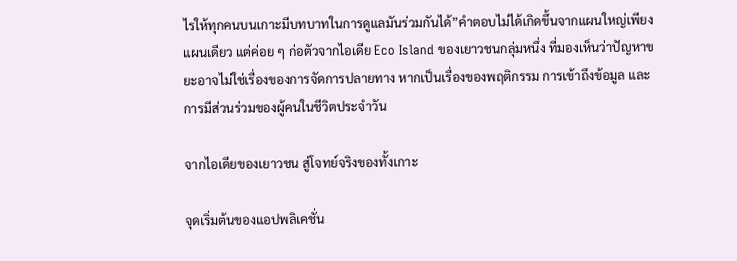ไรให้ทุกคนบนเกาะมีบทบาทในการดูแลมันร่วมกันได้”คำตอบไม่ได้เกิดขึ้นจากแผนใหญ่เพียงแผนเดียว แต่ค่อย ๆ ก่อตัวจากไอเดีย Eco Island ของเยาวชนกลุ่มหนึ่ง ที่มองเห็นว่าปัญหาขยะอาจไม่ใช่เรื่องของการจัดการปลายทาง หากเป็นเรื่องของพฤติกรรม การเข้าถึงข้อมูล และการมีส่วนร่วมของผู้คนในชีวิตประจำวัน

จากไอเดียของเยาวชน สู่โจทย์จริงของทั้งเกาะ

จุดเริ่มต้นของแอปพลิเคชั่น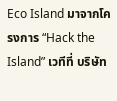Eco Island มาจากโครงการ “Hack the Island” เวทีที่ บริษัท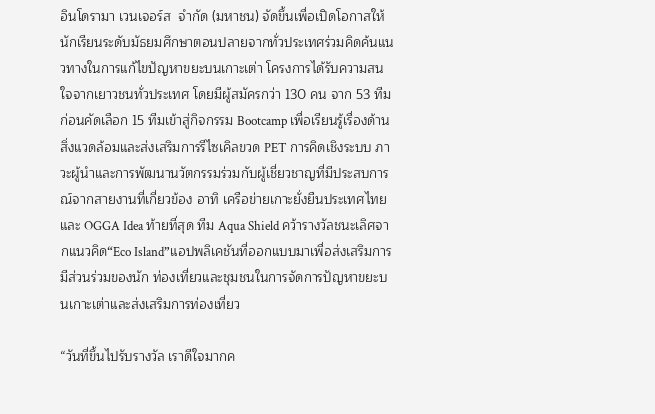อินโดรามา เวนเจอร์ส  จำกัด (มหาชน) จัดขึ้นเพื่อเปิดโอกาสให้นักเรียนระดับมัธยมศึกษาตอนปลายจากทั่วประเทศร่วมคิดค้นแนวทางในการแก้ไขปัญหาขยะบนเกาะเต่า โครงการได้รับความสนใจจากเยาวชนทั่วประเทศ โดยมีผู้สมัครกว่า 130 คน จาก 53 ทีม ก่อนคัดเลือก 15 ทีมเข้าสู่กิจกรรม Bootcamp เพื่อเรียนรู้เรื่องด้านสิ่งแวดล้อมและส่งเสริมการรีไซเคิลขวด PET การคิดเชิงระบบ ภาวะผู้นำและการพัฒนานวัตกรรมร่วมกับผู้เชี่ยวชาญที่มีประสบการณ์จากสายงานที่เกี่ยวข้อง อาทิ เครือข่ายเกาะยั่งยืนประเทศไทย และ OGGA Idea ท้ายที่สุด ทีม Aqua Shield คว้ารางวัลชนะเลิศจากแนวคิด“Eco Island”แอปพลิเคชันที่ออกแบบมาเพื่อส่งเสริมการมีส่วนร่วมของนัก ท่องเที่ยวและชุมชนในการจัดการปัญหาขยะบนเกาะเต่าและส่งเสริมการท่องเที่ยว

“วันที่ขึ้นไปรับรางวัล เราดีใจมากค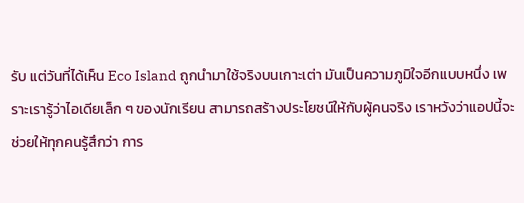รับ แต่วันที่ได้เห็น Eco Island ถูกนำมาใช้จริงบนเกาะเต่า มันเป็นความภูมิใจอีกแบบหนึ่ง เพราะเรารู้ว่าไอเดียเล็ก ๆ ของนักเรียน สามารถสร้างประโยชน์ให้กับผู้คนจริง เราหวังว่าแอปนี้จะช่วยให้ทุกคนรู้สึกว่า การ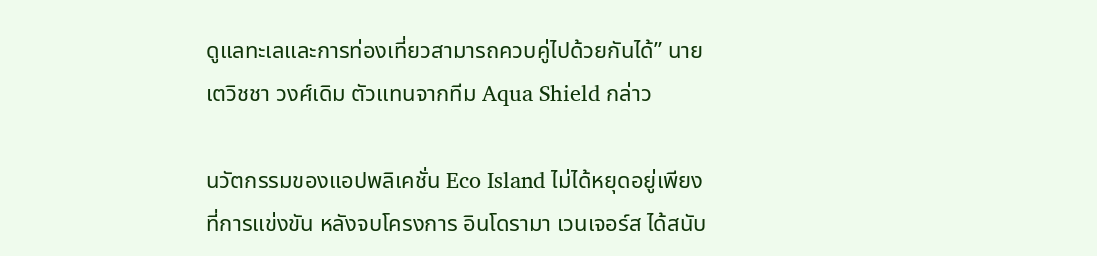ดูแลทะเลและการท่องเที่ยวสามารถควบคู่ไปด้วยกันได้” นายเตวิชชา วงศ์เดิม ตัวแทนจากทีม Aqua Shield กล่าว

นวัตกรรมของแอปพลิเคชั่น Eco Island ไม่ได้หยุดอยู่เพียงที่การแข่งขัน หลังจบโครงการ อินโดรามา เวนเจอร์ส ได้สนับ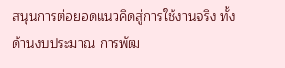สนุนการต่อยอดแนวคิดสู่การใช้งานจริง ทั้งด้านงบประมาณ การพัฒ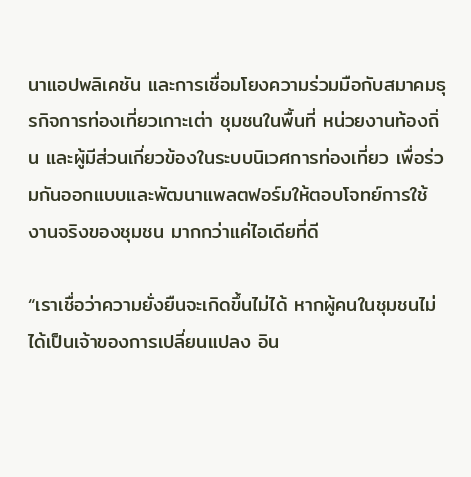นาแอปพลิเคชัน และการเชื่อมโยงความร่วมมือกับสมาคมธุรกิจการท่องเที่ยวเกาะเต่า ชุมชนในพื้นที่ หน่วยงานท้องถิ่น และผู้มีส่วนเกี่ยวข้องในระบบนิเวศการท่องเที่ยว เพื่อร่วมกันออกแบบและพัฒนาแพลตฟอร์มให้ตอบโจทย์การใช้งานจริงของชุมชน มากกว่าแค่ไอเดียที่ดี

“เราเชื่อว่าความยั่งยืนจะเกิดขึ้นไม่ได้ หากผู้คนในชุมชนไม่ได้เป็นเจ้าของการเปลี่ยนแปลง อิน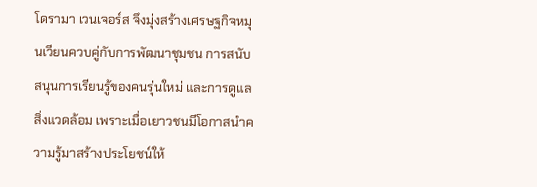โดรามา เวนเจอร์ส จึงมุ่งสร้างเศรษฐกิจหมุนเวียนควบคู่กับการพัฒนาชุมชน การสนับสนุนการเรียนรู้ของคนรุ่นใหม่ และการดูแลสิ่งแวดล้อม เพราะเมื่อเยาวชนมีโอกาสนำความรู้มาสร้างประโยชน์ให้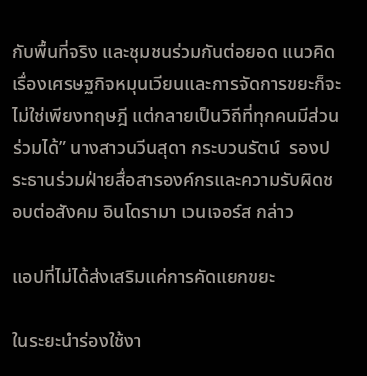กับพื้นที่จริง และชุมชนร่วมกันต่อยอด แนวคิดเรื่องเศรษฐกิจหมุนเวียนและการจัดการขยะก็จะไม่ใช่เพียงทฤษฎี แต่กลายเป็นวิถีที่ทุกคนมีส่วนร่วมได้” นางสาวนวีนสุดา กระบวนรัตน์  รองประธานร่วมฝ่ายสื่อสารองค์กรและความรับผิดชอบต่อสังคม อินโดรามา เวนเจอร์ส กล่าว

แอปที่ไม่ได้ส่งเสริมแค่การคัดแยกขยะ

ในระยะนำร่องใช้งา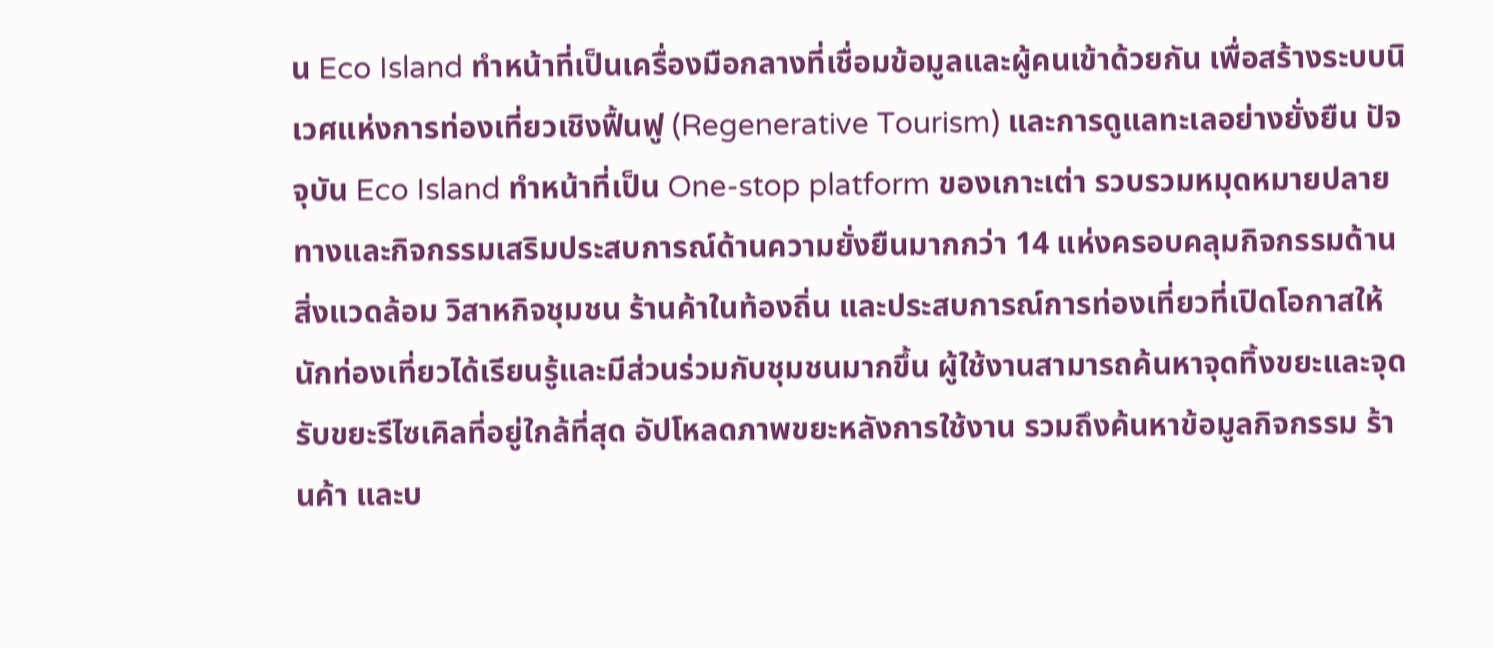น Eco Island ทำหน้าที่เป็นเครื่องมือกลางที่เชื่อมข้อมูลและผู้คนเข้าด้วยกัน เพื่อสร้างระบบนิเวศแห่งการท่องเที่ยวเชิงฟื้นฟู (Regenerative Tourism) และการดูแลทะเลอย่างยั่งยืน ปัจจุบัน Eco Island ทำหน้าที่เป็น One-stop platform ของเกาะเต่า รวบรวมหมุดหมายปลายทางและกิจกรรมเสริมประสบการณ์ด้านความยั่งยืนมากกว่า 14 แห่งครอบคลุมกิจกรรมด้านสิ่งแวดล้อม วิสาหกิจชุมชน ร้านค้าในท้องถิ่น และประสบการณ์การท่องเที่ยวที่เปิดโอกาสให้นักท่องเที่ยวได้เรียนรู้และมีส่วนร่วมกับชุมชนมากขึ้น ผู้ใช้งานสามารถค้นหาจุดทิ้งขยะและจุดรับขยะรีไซเคิลที่อยู่ใกล้ที่สุด อัปโหลดภาพขยะหลังการใช้งาน รวมถึงค้นหาข้อมูลกิจกรรม ร้านค้า และบ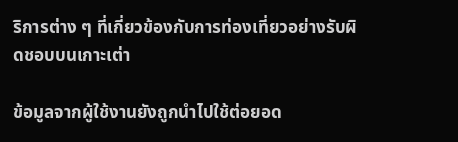ริการต่าง ๆ ที่เกี่ยวข้องกับการท่องเที่ยวอย่างรับผิดชอบบนเกาะเต่า

ข้อมูลจากผู้ใช้งานยังถูกนำไปใช้ต่อยอด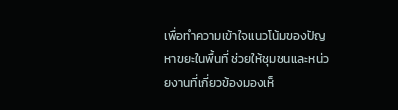เพื่อทำความเข้าใจแนวโน้มของปัญหาขยะในพื้นที่ ช่วยให้ชุมชนและหน่วยงานที่เกี่ยวข้องมองเห็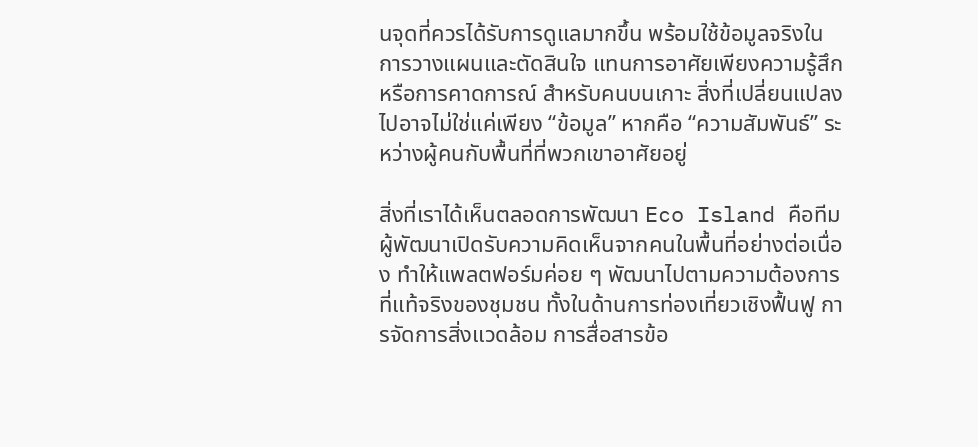นจุดที่ควรได้รับการดูแลมากขึ้น พร้อมใช้ข้อมูลจริงในการวางแผนและตัดสินใจ แทนการอาศัยเพียงความรู้สึกหรือการคาดการณ์ สำหรับคนบนเกาะ สิ่งที่เปลี่ยนแปลงไปอาจไม่ใช่แค่เพียง “ข้อมูล” หากคือ “ความสัมพันธ์” ระหว่างผู้คนกับพื้นที่ที่พวกเขาอาศัยอยู่

สิ่งที่เราได้เห็นตลอดการพัฒนา Eco Island คือทีมผู้พัฒนาเปิดรับความคิดเห็นจากคนในพื้นที่อย่างต่อเนื่อง ทำให้แพลตฟอร์มค่อย ๆ พัฒนาไปตามความต้องการที่แท้จริงของชุมชน ทั้งในด้านการท่องเที่ยวเชิงฟื้นฟู การจัดการสิ่งแวดล้อม การสื่อสารข้อ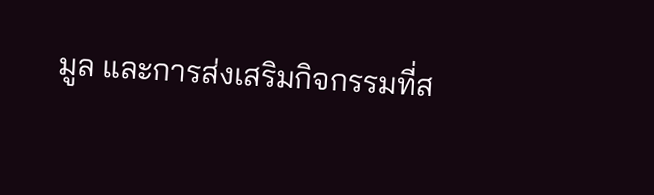มูล และการส่งเสริมกิจกรรมที่ส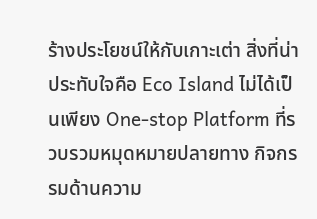ร้างประโยชน์ให้กับเกาะเต่า สิ่งที่น่าประทับใจคือ Eco Island ไม่ได้เป็นเพียง One-stop Platform ที่รวบรวมหมุดหมายปลายทาง กิจกรรมด้านความ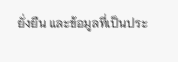ยั่งยืน และข้อมูลที่เป็นประ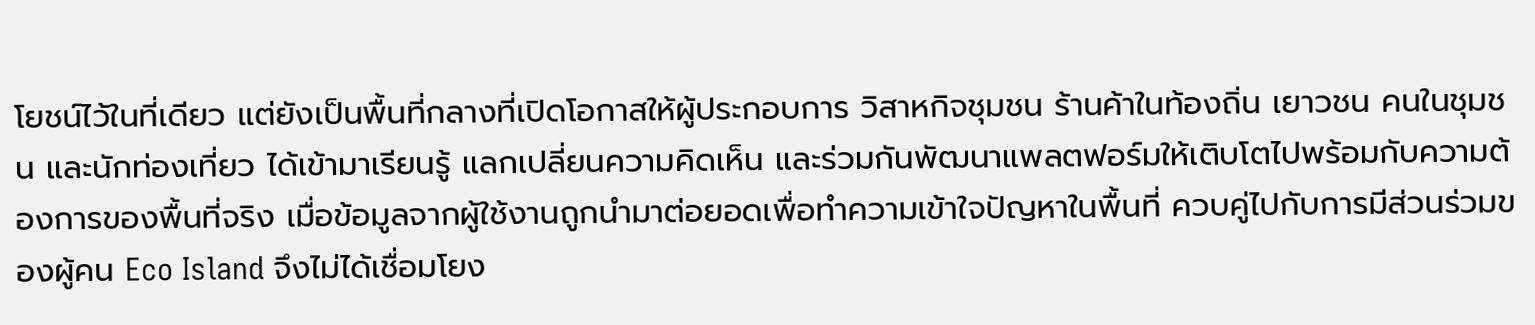โยชน์ไว้ในที่เดียว แต่ยังเป็นพื้นที่กลางที่เปิดโอกาสให้ผู้ประกอบการ วิสาหกิจชุมชน ร้านค้าในท้องถิ่น เยาวชน คนในชุมชน และนักท่องเที่ยว ได้เข้ามาเรียนรู้ แลกเปลี่ยนความคิดเห็น และร่วมกันพัฒนาแพลตฟอร์มให้เติบโตไปพร้อมกับความต้องการของพื้นที่จริง เมื่อข้อมูลจากผู้ใช้งานถูกนำมาต่อยอดเพื่อทำความเข้าใจปัญหาในพื้นที่ ควบคู่ไปกับการมีส่วนร่วมของผู้คน Eco Island จึงไม่ได้เชื่อมโยง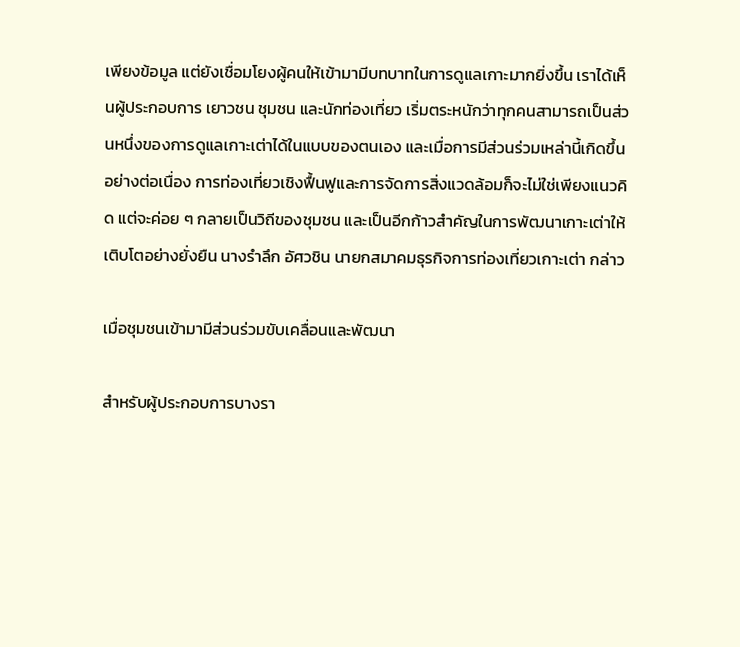เพียงข้อมูล แต่ยังเชื่อมโยงผู้คนให้เข้ามามีบทบาทในการดูแลเกาะมากยิ่งขึ้น เราได้เห็นผู้ประกอบการ เยาวชน ชุมชน และนักท่องเที่ยว เริ่มตระหนักว่าทุกคนสามารถเป็นส่วนหนึ่งของการดูแลเกาะเต่าได้ในแบบของตนเอง และเมื่อการมีส่วนร่วมเหล่านี้เกิดขึ้นอย่างต่อเนื่อง การท่องเที่ยวเชิงฟื้นฟูและการจัดการสิ่งแวดล้อมก็จะไม่ใช่เพียงแนวคิด แต่จะค่อย ๆ กลายเป็นวิถีของชุมชน และเป็นอีกก้าวสำคัญในการพัฒนาเกาะเต่าให้เติบโตอย่างยั่งยืน นางรำลึก อัศวชิน นายกสมาคมธุรกิจการท่องเที่ยวเกาะเต่า กล่าว

เมื่อชุมชนเข้ามามีส่วนร่วมขับเคลื่อนและพัฒนา

สำหรับผู้ประกอบการบางรา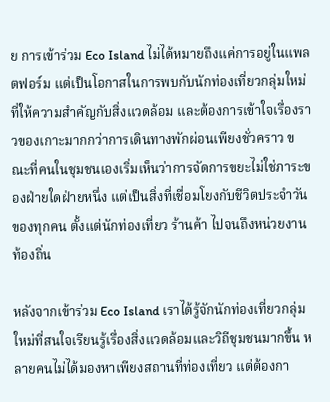ย การเข้าร่วม Eco Island ไม่ได้หมายถึงแค่การอยู่ในแพลตฟอร์ม แต่เป็นโอกาสในการพบกับนักท่องเที่ยวกลุ่มใหม่ที่ให้ความสำคัญกับสิ่งแวดล้อม และต้องการเข้าใจเรื่องราวของเกาะมากกว่าการเดินทางพักผ่อนเพียงชั่วคราว ขณะที่คนในชุมชนเองเริ่มเห็นว่าการจัดการขยะไม่ใช่ภาระของฝ่ายใดฝ่ายหนึ่ง แต่เป็นสิ่งที่เชื่อมโยงกับชีวิตประจำวันของทุกคน ตั้งแต่นักท่องเที่ยว ร้านค้า ไปจนถึงหน่วยงานท้องถิ่น

หลังจากเข้าร่วม Eco Island เราได้รู้จักนักท่องเที่ยวกลุ่มใหม่ที่สนใจเรียนรู้เรื่องสิ่งแวดล้อมและวิถีชุมชนมากขึ้น หลายคนไม่ได้มองหาเพียงสถานที่ท่องเที่ยว แต่ต้องกา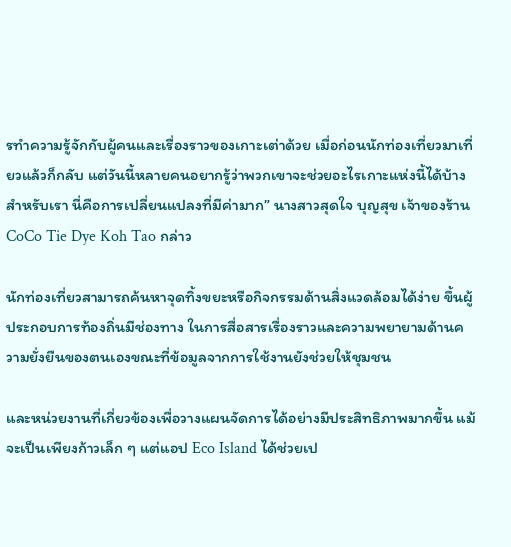รทำความรู้จักกับผู้คนและเรื่องราวของเกาะเต่าด้วย เมื่อก่อนนักท่องเที่ยวมาเที่ยวแล้วก็กลับ แต่วันนี้หลายคนอยากรู้ว่าพวกเขาจะช่วยอะไรเกาะแห่งนี้ได้บ้าง สำหรับเรา นี่คือการเปลี่ยนแปลงที่มีค่ามาก” นางสาวสุดใจ บุญสุข เจ้าของร้าน CoCo Tie Dye Koh Tao กล่าว

นักท่องเที่ยวสามารถค้นหาจุดทิ้งขยะหรือกิจกรรมด้านสิ่งแวดล้อมได้ง่าย ขึ้นผู้ประกอบการท้องถิ่นมีช่องทาง ในการสื่อสารเรื่องราวและความพยายามด้านความยั่งยืนของตนเองขณะที่ข้อมูลจากการใช้งานยังช่วยให้ชุมชน

และหน่วยงานที่เกี่ยวข้องเพื่อวางแผนจัดการได้อย่างมีประสิทธิภาพมากขึ้น แม้จะเป็นเพียงก้าวเล็ก ๆ แต่แอป Eco Island ได้ช่วยเป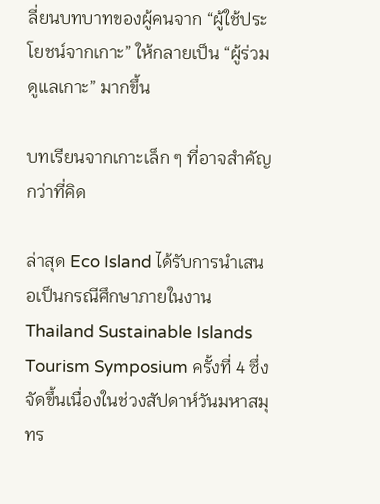ลี่ยนบทบาทของผู้คนจาก “ผู้ใช้ประโยชน์จากเกาะ” ให้กลายเป็น “ผู้ร่วมดูแลเกาะ” มากขึ้น

บทเรียนจากเกาะเล็ก ๆ ที่อาจสำคัญกว่าที่คิด

ล่าสุด Eco Island ได้รับการนำเสนอเป็นกรณีศึกษาภายในงาน Thailand Sustainable Islands Tourism Symposium ครั้งที่ 4 ซึ่งจัดขึ้นเนื่องในช่วงสัปดาห์วันมหาสมุทร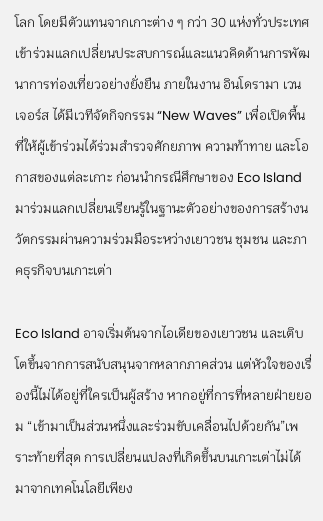โลก โดยมีตัวแทนจากเกาะต่าง ๆ กว่า 30 แห่งทั่วประเทศเข้าร่วมแลกเปลี่ยนประสบการณ์และแนวคิดด้านการพัฒนาการท่องเที่ยวอย่างยั่งยืน ภายในงาน อินโดรามา เวนเจอร์ส ได้มีเวทีจัดกิจกรรม “New Waves” เพื่อเปิดพื้นที่ให้ผู้เข้าร่วมได้ร่วมสำรวจศักยภาพ ความท้าทาย และโอกาสของแต่ละเกาะ ก่อนนำกรณีศึกษาของ Eco Island มาร่วมแลกเปลี่ยนเรียนรู้ในฐานะตัวอย่างของการสร้างนวัตกรรมผ่านความร่วมมือระหว่างเยาวชน ชุมชน และภาคธุรกิจบนเกาะเต่า

Eco Island อาจเริ่มต้นจากไอเดียของเยาวชน และเติบโตขึ้นจากการสนับสนุนจากหลากภาคส่วน แต่หัวใจของเรื่องนี้ไม่ได้อยู่ที่ใครเป็นผู้สร้าง หากอยู่ที่การที่หลายฝ่ายยอม “เข้ามาเป็นส่วนหนึ่งและร่วมขับเคลื่อนไปด้วยกัน”เพราะท้ายที่สุด การเปลี่ยนแปลงที่เกิดขึ้นบนเกาะเต่าไม่ได้มาจากเทคโนโลยีเพียง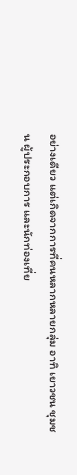อย่างเดียว แต่เกิดจากการที่คนหลากหลายกลุ่ม อาทิ เยาวชน ชุมชน ผู้ประกอบการ และนักท่องเที่ย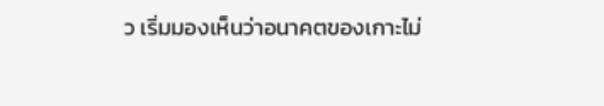ว เริ่มมองเห็นว่าอนาคตของเกาะไม่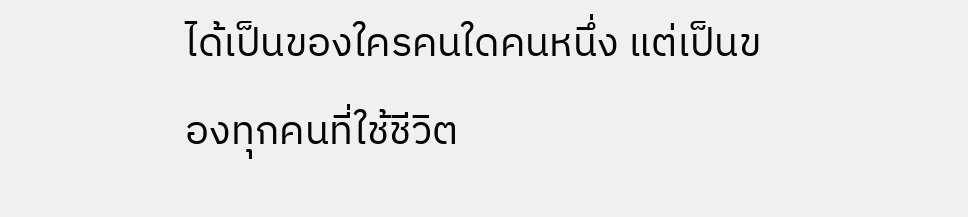ได้เป็นของใครคนใดคนหนึ่ง แต่เป็นของทุกคนที่ใช้ชีวิต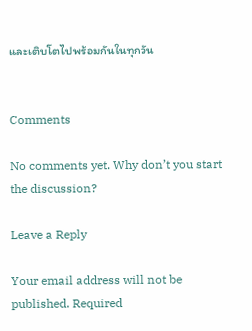และเติบโตไปพร้อมกันในทุกวัน


Comments

No comments yet. Why don’t you start the discussion?

Leave a Reply

Your email address will not be published. Required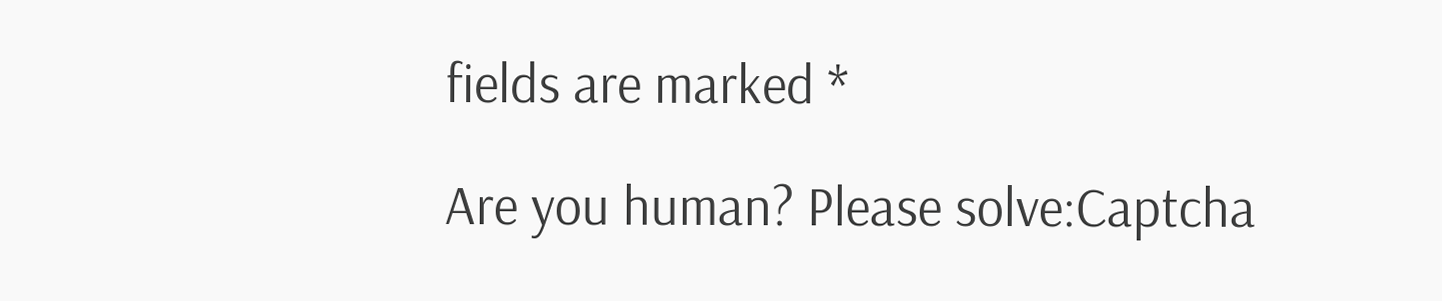fields are marked *

Are you human? Please solve:Captcha